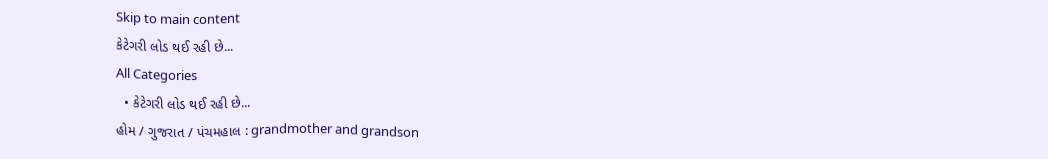Skip to main content
કેટેગરી લોડ થઈ રહી છે...
All Categories
  • કેટેગરી લોડ થઈ રહી છે...
હોમ / ગુજરાત / પંચમહાલ : grandmother and grandson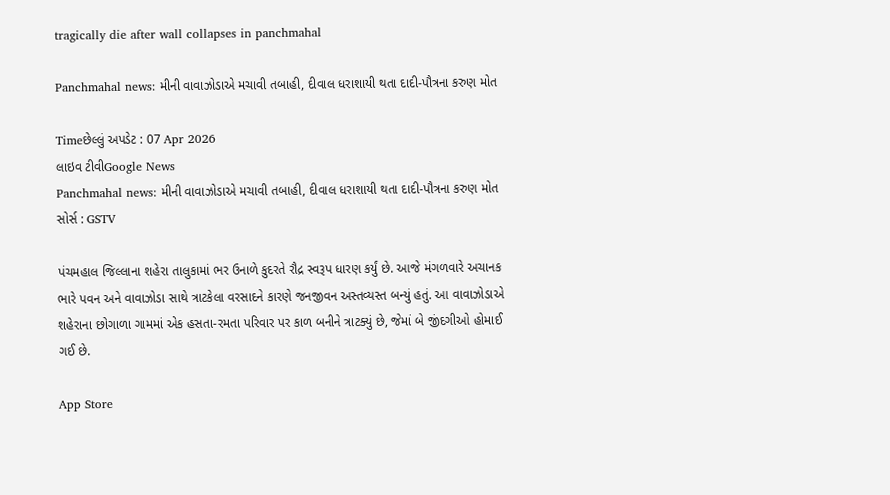tragically die after wall collapses in panchmahal

Panchmahal news: મીની વાવાઝોડાએ મચાવી તબાહી, દીવાલ ધરાશાયી થતા દાદી-પૌત્રના કરુણ મોત

Timeછેલ્લું અપડેટ : 07 Apr 2026
લાઇવ ટીવીGoogle News
Panchmahal news: મીની વાવાઝોડાએ મચાવી તબાહી, દીવાલ ધરાશાયી થતા દાદી-પૌત્રના કરુણ મોત
સોર્સ : GSTV

પંચમહાલ જિલ્લાના શહેરા તાલુકામાં ભર ઉનાળે કુદરતે રૌદ્ર સ્વરૂપ ધારણ કર્યું છે. આજે મંગળવારે અચાનક ભારે પવન અને વાવાઝોડા સાથે ત્રાટકેલા વરસાદને કારણે જનજીવન અસ્તવ્યસ્ત બન્યું હતું. આ વાવાઝોડાએ શહેરાના છોગાળા ગામમાં એક હસતા-રમતા પરિવાર પર કાળ બનીને ત્રાટક્યું છે, જેમાં બે જીંદગીઓ હોમાઈ ગઈ છે.

App Store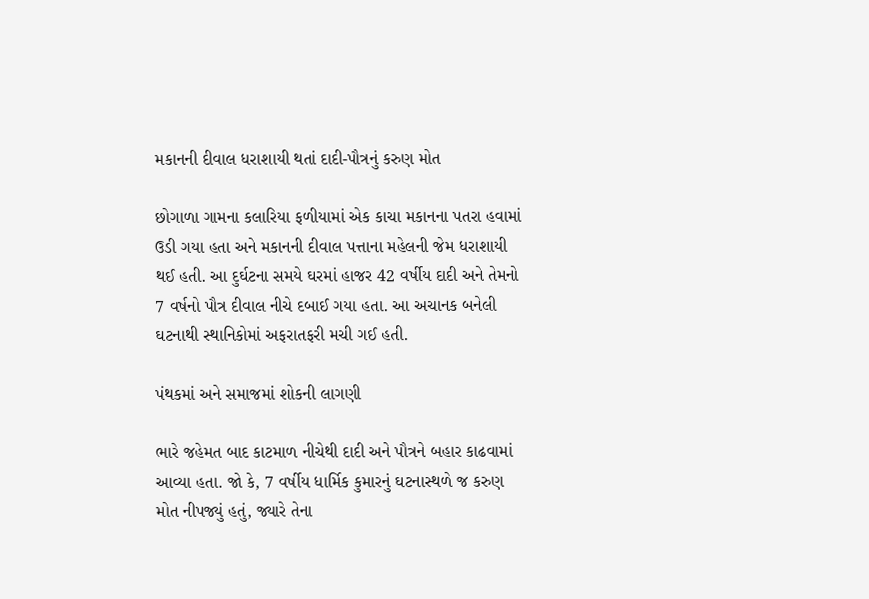મકાનની દીવાલ ધરાશાયી થતાં દાદી-પૌત્રનું કરુણ મોત

છોગાળા ગામના કલારિયા ફળીયામાં એક કાચા મકાનના પતરા હવામાં ઉડી ગયા હતા અને મકાનની દીવાલ પત્તાના મહેલની જેમ ધરાશાયી થઈ હતી. આ દુર્ઘટના સમયે ઘરમાં હાજર 42 વર્ષીય દાદી અને તેમનો 7 વર્ષનો પૌત્ર દીવાલ નીચે દબાઈ ગયા હતા. આ અચાનક બનેલી ઘટનાથી સ્થાનિકોમાં અફરાતફરી મચી ગઈ હતી.

પંથકમાં અને સમાજમાં શોકની લાગણી

ભારે જહેમત બાદ કાટમાળ નીચેથી દાદી અને પૌત્રને બહાર કાઢવામાં આવ્યા હતા. જો કે, 7 વર્ષીય ધાર્મિક કુમારનું ઘટનાસ્થળે જ કરુણ મોત નીપજ્યું હતું, જ્યારે તેના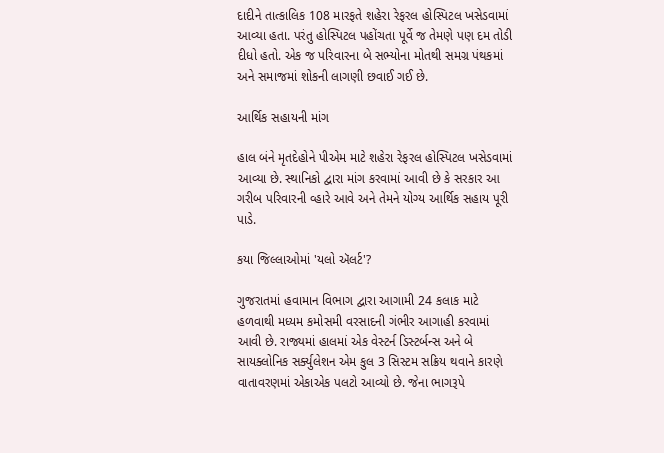દાદીને તાત્કાલિક 108 મારફતે શહેરા રેફરલ હોસ્પિટલ ખસેડવામાં આવ્યા હતા. પરંતુ હોસ્પિટલ પહોંચતા પૂર્વે જ તેમણે પણ દમ તોડી દીધો હતો. એક જ પરિવારના બે સભ્યોના મોતથી સમગ્ર પંથકમાં અને સમાજમાં શોકની લાગણી છવાઈ ગઈ છે.

આર્થિક સહાયની માંગ

હાલ બંને મૃતદેહોને પીએમ માટે શહેરા રેફરલ હોસ્પિટલ ખસેડવામાં આવ્યા છે. સ્થાનિકો દ્વારા માંગ કરવામાં આવી છે કે સરકાર આ ગરીબ પરિવારની વ્હારે આવે અને તેમને યોગ્ય આર્થિક સહાય પૂરી પાડે.

કયા જિલ્લાઓમાં 'યલો ઍલર્ટ'?

ગુજરાતમાં હવામાન વિભાગ દ્વારા આગામી 24 કલાક માટે હળવાથી મધ્યમ કમોસમી વરસાદની ગંભીર આગાહી કરવામાં આવી છે. રાજ્યમાં હાલમાં એક વેસ્ટર્ન ડિસ્ટર્બન્સ અને બે સાયક્લોનિક સર્ક્યુલેશન એમ કુલ 3 સિસ્ટમ સક્રિય થવાને કારણે વાતાવરણમાં એકાએક પલટો આવ્યો છે. જેના ભાગરૂપે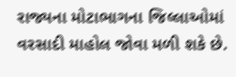રાજ્યના મોટાભાગના જિલ્લાઓમાં વરસાદી માહોલ જોવા મળી શકે છે.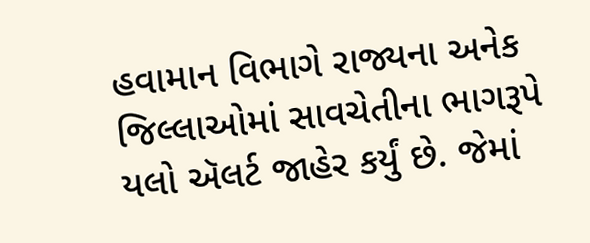હવામાન વિભાગે રાજ્યના અનેક જિલ્લાઓમાં સાવચેતીના ભાગરૂપે યલો ઍલર્ટ જાહેર કર્યું છે. જેમાં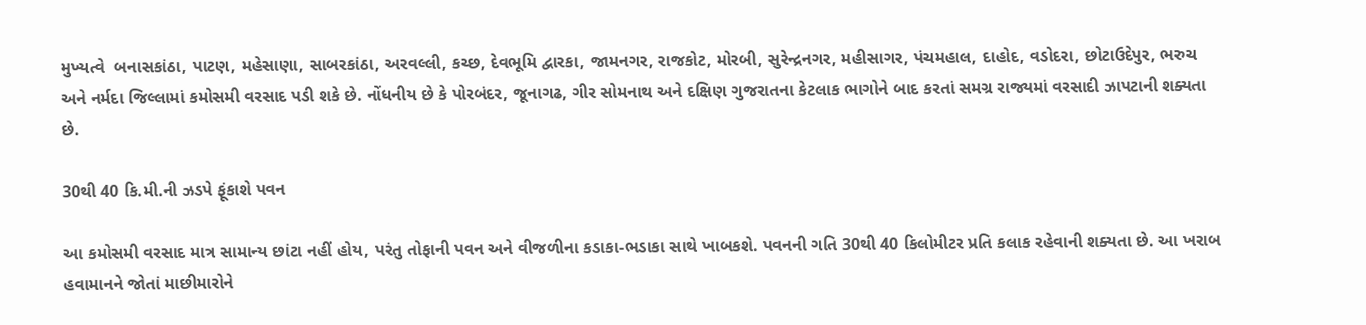મુખ્યત્વે  બનાસકાંઠા, પાટણ, મહેસાણા, સાબરકાંઠા, અરવલ્લી, કચ્છ, દેવભૂમિ દ્વારકા, જામનગર, રાજકોટ, મોરબી, સુરેન્દ્રનગર, મહીસાગર, પંચમહાલ, દાહોદ, વડોદરા, છોટાઉદેપુર, ભરુચ અને નર્મદા જિલ્લામાં કમોસમી વરસાદ પડી શકે છે. નોંધનીય છે કે પોરબંદર, જૂનાગઢ, ગીર સોમનાથ અને દક્ષિણ ગુજરાતના કેટલાક ભાગોને બાદ કરતાં સમગ્ર રાજ્યમાં વરસાદી ઝાપટાની શક્યતા છે.

30થી 40 કિ.મી.ની ઝડપે ફૂંકાશે પવન

આ કમોસમી વરસાદ માત્ર સામાન્ય છાંટા નહીં હોય, પરંતુ તોફાની પવન અને વીજળીના કડાકા-ભડાકા સાથે ખાબકશે. પવનની ગતિ 30થી 40 કિલોમીટર પ્રતિ કલાક રહેવાની શક્યતા છે. આ ખરાબ હવામાનને જોતાં માછીમારોને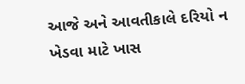આજે અને આવતીકાલે દરિયો ન ખેડવા માટે ખાસ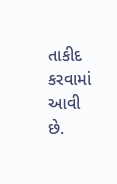તાકીદ કરવામાં આવી છે.